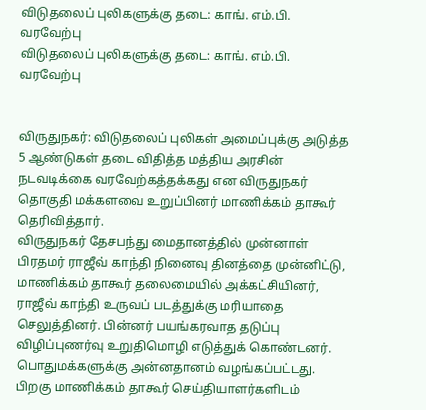விடுதலைப் புலிகளுக்கு தடை: காங். எம்.பி. வரவேற்பு
விடுதலைப் புலிகளுக்கு தடை: காங். எம்.பி. வரவேற்பு


விருதுநகர்: விடுதலைப் புலிகள் அமைப்புக்கு அடுத்த 5 ஆண்டுகள் தடை விதித்த மத்திய அரசின் நடவடிக்கை வரவேற்கத்தக்கது என விருதுநகர் தொகுதி மக்களவை உறுப்பினர் மாணிக்கம் தாகூர் தெரிவித்தார்.
விருதுநகர் தேசபந்து மைதானத்தில் முன்னாள் பிரதமர் ராஜீவ் காந்தி நினைவு தினத்தை முன்னிட்டு, மாணிக்கம் தாகூர் தலைமையில் அக்கட்சியினர், ராஜீவ் காந்தி உருவப் படத்துக்கு மரியாதை செலுத்தினர். பின்னர் பயங்கரவாத தடுப்பு விழிப்புணர்வு உறுதிமொழி எடுத்துக் கொண்டனர். பொதுமக்களுக்கு அன்னதானம் வழங்கப்பட்டது.
பிறகு மாணிக்கம் தாகூர் செய்தியாளர்களிடம்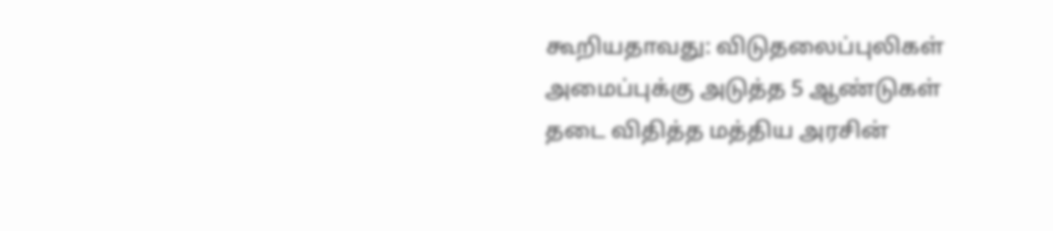கூறியதாவது: விடுதலைப்புலிகள் அமைப்புக்கு அடுத்த 5 ஆண்டுகள் தடை விதித்த மத்திய அரசின்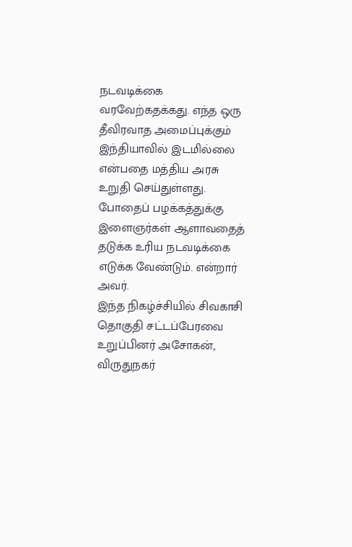நடவடிக்கை வரவேற்கதக்கது. எந்த ஒரு தீவிரவாத அமைப்புக்கும் இந்தியாவில் இடமில்லை என்பதை மத்திய அரசு உறுதி செய்துள்ளது.
போதைப் பழக்கத்துக்கு இளைஞர்கள் ஆளாவதைத் தடுக்க உரிய நடவடிக்கை எடுக்க வேண்டும். என்றார் அவர்.
இந்த நிகழ்ச்சியில் சிவகாசி தொகுதி சட்டப்பேரவை உறுப்பினர் அசோகன், விருதுநகர்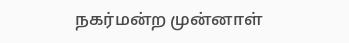நகர்மன்ற முன்னாள்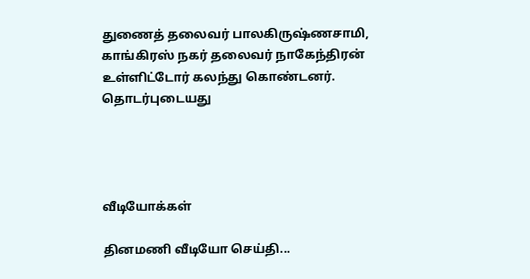துணைத் தலைவர் பாலகிருஷ்ணசாமி, காங்கிரஸ் நகர் தலைவர் நாகேந்திரன் உள்ளிட்டோர் கலந்து கொண்டனர்.
தொடர்புடையது




வீடியோக்கள்

தினமணி வீடியோ செய்தி...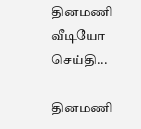தினமணி வீடியோ செய்தி...

தினமணி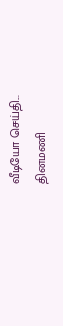வீடியோ செய்தி...
தினமணி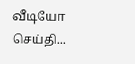வீடியோ செய்தி...